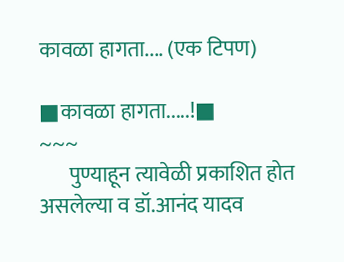कावळा हागता.... (एक टिपण)

■कावळा हागता.....!■
~~~
       पुण्याहून त्यावेळी प्रकाशित होत असलेल्या व डॉ.आनंद यादव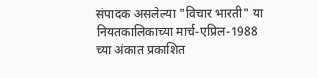संपादक असलेल्या "विचार भारती" या नियतकालिकाच्या मार्च-एप्रिल-1988 च्या अंकात प्रकाशित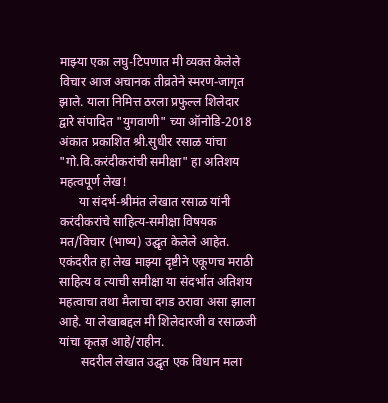माझ्या एका लघु-टिपणात मी व्यक्त केलेले विचार आज अचानक तीव्रतेने स्मरण-जागृत झाले. याला निमित्त ठरला प्रफुल्ल शिलेदार द्वारे संपादित "युगवाणी" च्या ऑनोडि-2018 अंकात प्रकाशित श्री.सुधीर रसाळ यांचा "गो.वि.करंदीकरांची समीक्षा" हा अतिशय महत्वपूर्ण लेख!
      या संदर्भ-श्रीमंत लेखात रसाळ यांनी करंदीकरांचे साहित्य-समीक्षा विषयक मत/विचार (भाष्य) उद्घृत केलेले आहेत. एकंदरीत हा लेख माझ्या दृष्टीने एकूणच मराठी साहित्य व त्याची समीक्षा या संदर्भात अतिशय महत्वाचा तथा मैलाचा दगड ठरावा असा झाला आहे. या लेखाबद्दल मी शिलेदारजी व रसाळजी यांचा कृतज्ञ आहे/राहीन.
       सदरील लेखात उद्घृत एक विधान मला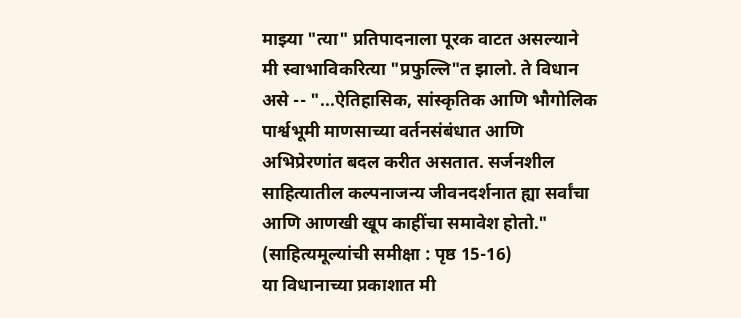माझ्या "त्या" प्रतिपादनाला पूरक वाटत असल्याने मी स्वाभाविकरित्या "प्रफुल्लि"त झालो. ते विधान असे -- "...ऐतिहासिक, सांस्कृतिक आणि भौगोलिक पार्श्वभूमी माणसाच्या वर्तनसंबंधात आणि अभिप्रेरणांत बदल करीत असतात. सर्जनशील साहित्यातील कल्पनाजन्य जीवनदर्शनात ह्या सर्वांचा आणि आणखी खूप काहींचा समावेश होतो." (साहित्यमूल्यांची समीक्षा : पृष्ठ 15-16)
या विधानाच्या प्रकाशात मी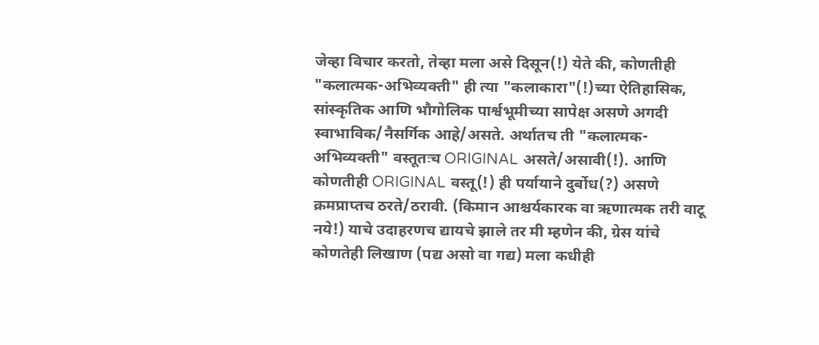जेव्हा विचार करतो, तेव्हा मला असे दिसून(!) येते की, कोणतीही "कलात्मक-अभिव्यक्ती" ही त्या "कलाकारा"(!)च्या ऐतिहासिक, सांस्कृतिक आणि भौगोलिक पार्श्वभूमीच्या सापेक्ष असणे अगदी स्वाभाविक/नैसर्गिक आहे/असते. अर्थातच ती "कलात्मक-अभिव्यक्ती" वस्तूतःच ORIGINAL असते/असावी(!). आणि कोणतीही ORIGINAL वस्तू(!) ही पर्यायाने दुर्बोध(?) असणे क्रमप्राप्तच ठरते/ठरावी. (किमान आश्चर्यकारक वा ऋणात्मक तरी वाटू नये!) याचे उदाहरणच द्यायचे झाले तर मी म्हणेन की, ग्रेस यांचे कोणतेही लिखाण (पद्य असो वा गद्य) मला कधीही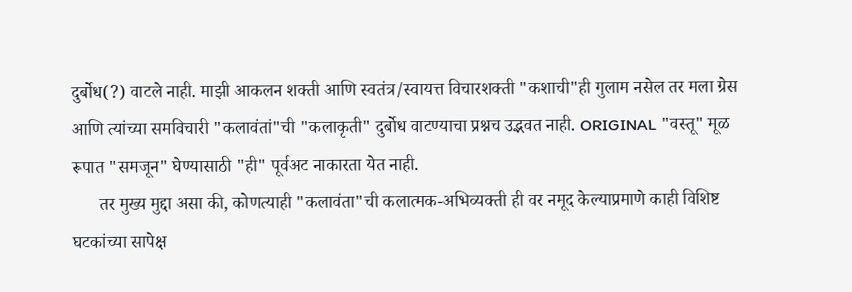दुर्बोध(?) वाटले नाही. माझी आकलन शक्ती आणि स्वतंत्र/स्वायत्त विचारशक्ती "कशाची"ही गुलाम नसेल तर मला ग्रेस आणि त्यांच्या समविचारी "कलावंतां"ची "कलाकृती" दुर्बोध वाटण्याचा प्रश्नच उद्भवत नाही. ORIGINAL "वस्तू" मूळ रूपात "समजून" घेण्यासाठी "ही" पूर्वअट नाकारता येत नाही.
      तर मुख्य मुद्दा असा की, कोणत्याही "कलावंता"ची कलात्मक-अभिव्यक्ती ही वर नमूद केल्याप्रमाणे काही विशिष्ट घटकांच्या सापेक्ष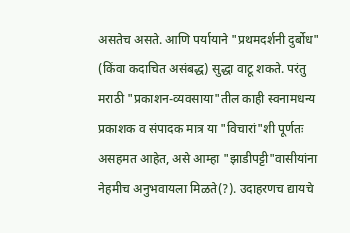असतेच असते. आणि पर्यायाने "प्रथमदर्शनी दुर्बोध" (किंवा कदाचित असंबद्ध) सुद्धा वाटू शकते. परंतु मराठी "प्रकाशन-व्यवसाया"तील काही स्वनामधन्य प्रकाशक व संपादक मात्र या "विचारां"शी पूर्णतः असहमत आहेत, असे आम्हा "झाडीपट्टी"वासीयांना नेहमीच अनुभवायला मिळते(?). उदाहरणच द्यायचे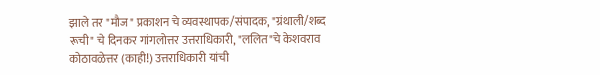झाले तर "मौज" प्रकाशन चे व्यवस्थापक/संपादक, "ग्रंथाली/शब्द रूची" चे दिनकर गांगलोत्तर उत्तराधिकारी, "ललित"चे केशवराव कोठावळेत्तर (काही!) उत्तराधिकारी यांची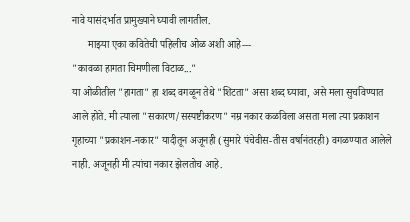नावे यासंदर्भात प्रामुख्याने घ्यावी लागतील.
      माझ्या एका कवितेची पहिलीच ओळ अशी आहे---
"कावळा हागता चिमणीला विटाळ..."
या ओळीतील "हागता" हा शब्द वगळून तेथे "शिटता" असा शब्द घ्यावा, असे मला सुचविण्यात आले होते. मी त्याला "सकारण/सस्पष्टीकरण" नम्र नकार कळविला असता मला त्या प्रकाशन गृहाच्या "प्रकाशन-नकार" यादीतून अजूनही (सुमारे पंचेवीस-तीस वर्षानंतरही) वगळण्यात आलेले नाही. अजूनही मी त्यांचा नकार झेलतोच आहे.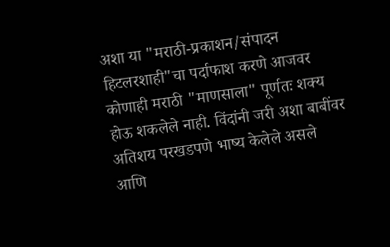अशा या "मराठी-प्रकाशन/संपादन हिटलरशाही"चा पर्दाफाश करणे आजवर कोणाही मराठी "माणसाला" पूर्णतः शक्य होऊ शकलेले नाही. विंदांनी जरी अशा बाबींवर अतिशय परखडपणे भाष्य केलेले असले आणि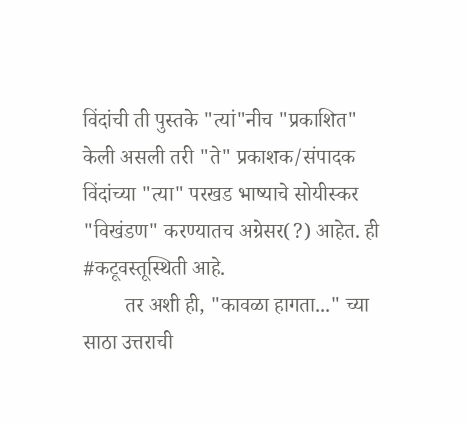विंदांची ती पुस्तके "त्यां"नीच "प्रकाशित" केली असली तरी "ते" प्रकाशक/संपादक विंदांच्या "त्या" परखड भाष्याचे सोयीस्कर "विखंडण" करण्यातच अग्रेसर(?) आहेत. ही #कटूवस्तूस्थिती आहे.
        तर अशी ही, "कावळा हागता..." च्या साठा उत्तराची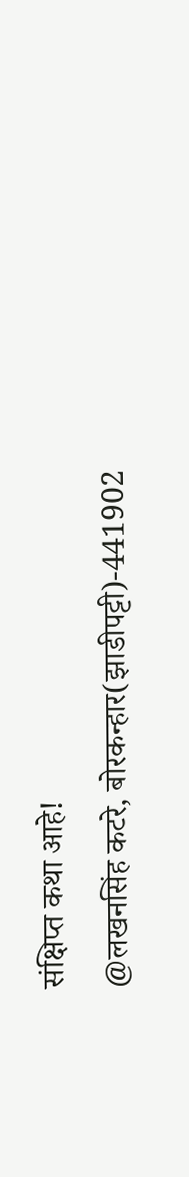संक्षिप्त कथा आहे!
@लखनसिंह कटरे, बोरकन्हार(झाडीपट्टी)-441902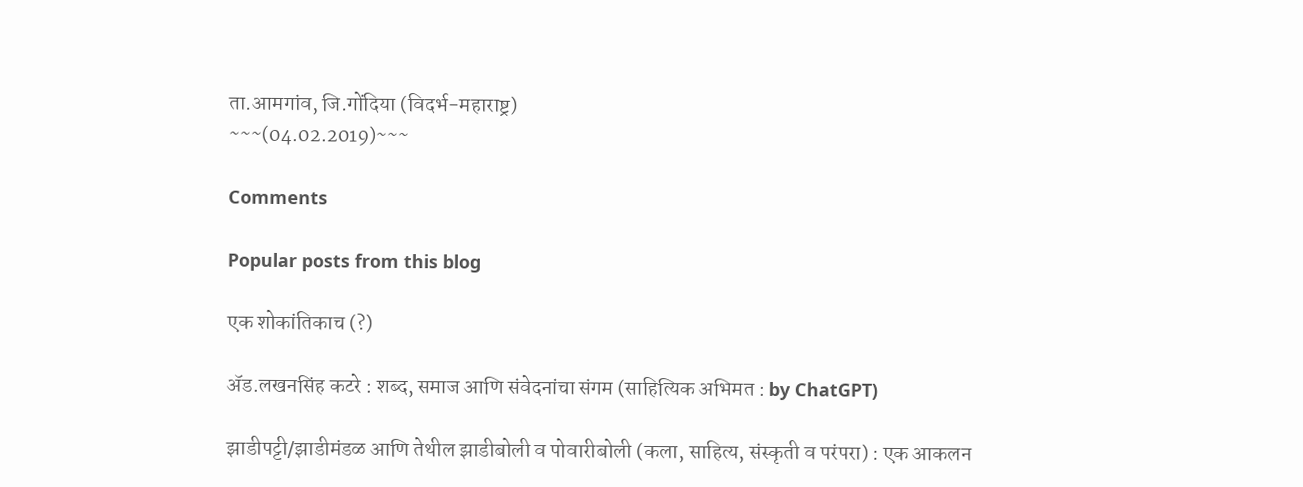ता.आमगांव, जि.गोंदिया (विदर्भ-महाराष्ट्र)
~~~(04.02.2019)~~~

Comments

Popular posts from this blog

एक शोकांतिकाच (?)

ॲड.लखनसिंह कटरे : शब्द, समाज आणि संवेदनांचा संगम (साहित्यिक अभिमत : by ChatGPT)

झाडीपट्टी/झाडीमंडळ आणि तेथील झाडीबोली व पोवारीबोली (कला, साहित्य, संस्कृती व परंपरा) : एक आकलन